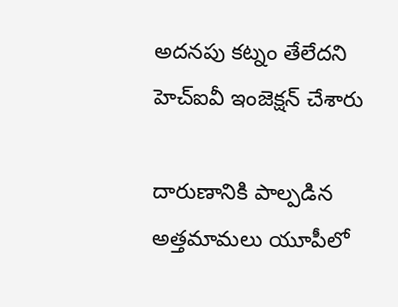అదనపు కట్నం తేలేదని హెచ్ఐవీ ఇంజెక్షన్ చేశారు

దారుణానికి పాల్పడిన అత్తమామలు యూపీలో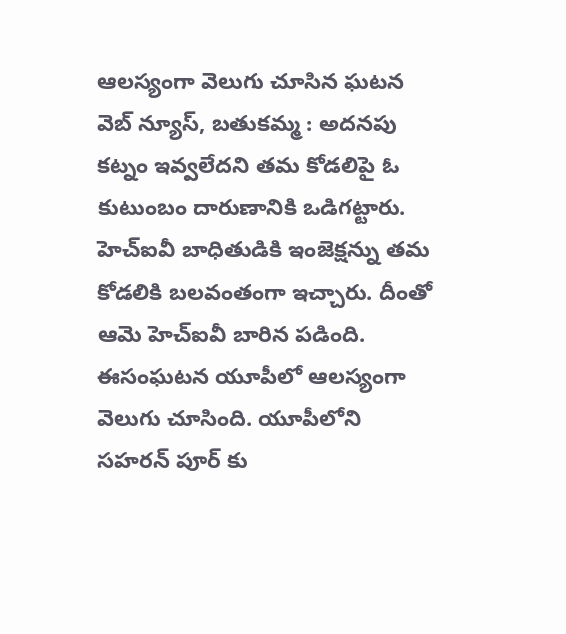ఆలస్యంగా వెలుగు చూసిన ఘటన వెబ్ న్యూస్, బతుకమ్మ : అదనపు కట్నం ఇవ్వలేదని తమ కోడలిపై ఓ కుటుంబం దారుణానికి ఒడిగట్టారు. హెచ్ఐవీ బాధితుడికి ఇంజెక్షన్ను తమ కోడలికి బలవంతంగా ఇచ్చారు. దీంతో ఆమె హెచ్ఐవీ బారిన పడింది. ఈసంఘటన యూపీలో ఆలస్యంగా వెలుగు చూసింది. యూపీలోని సహరన్ పూర్ కు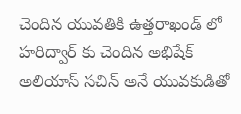చెందిన యువతికి ఉత్తరాఖండ్ లో హరిద్వార్ కు చెందిన అభిషేక్ అలియాస్ సచిన్ అనే యువకుడితో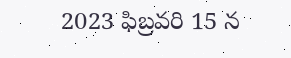2023 ఫిబ్రవరి 15 న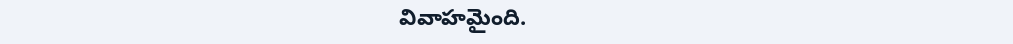వివాహమైంది.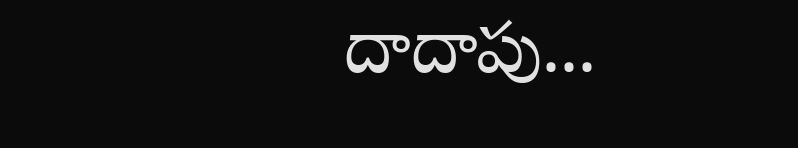దాదాపు...